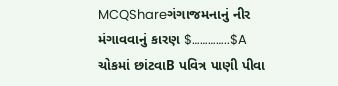MCQShareગંગાજમનાનું નીર મંગાવવાનું કારણ $…………..$A ચોકમાં છાંટવાB પવિત્ર પાણી પીવા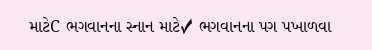માટેC ભગવાનના સ્નાન માટે✓ ભગવાનના પગ પખાળવા